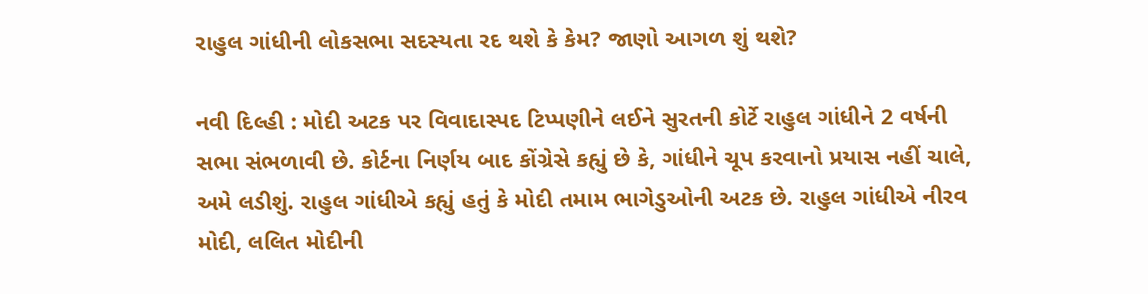રાહુલ ગાંધીની લોકસભા સદસ્યતા રદ થશે કે કેમ? જાણો આગળ શું થશે?

નવી દિલ્હી : મોદી અટક પર વિવાદાસ્પદ ટિપ્પણીને લઈને સુરતની કોર્ટે રાહુલ ગાંધીને 2 વર્ષની સભા સંભળાવી છે. કોર્ટના નિર્ણય બાદ કોંગ્રેસે કહ્યું છે કે, ગાંધીને ચૂપ કરવાનો પ્રયાસ નહીં ચાલે, અમે લડીશું. રાહુલ ગાંધીએ કહ્યું હતું કે મોદી તમામ ભાગેડુઓની અટક છે. રાહુલ ગાંધીએ નીરવ મોદી, લલિત મોદીની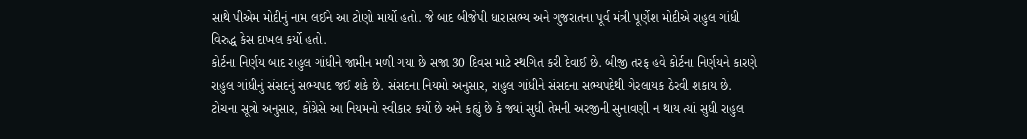સાથે પીએમ મોદીનું નામ લઈને આ ટોણો માર્યો હતો. જે બાદ બીજેપી ધારાસભ્ય અને ગુજરાતના પૂર્વ મંત્રી પૂર્ણેશ મોદીએ રાહુલ ગાંધી વિરુદ્ધ કેસ દાખલ કર્યો હતો.
કોર્ટના નિર્ણય બાદ રાહુલ ગાંધીને જામીન મળી ગયા છે સજા 30 દિવસ માટે સ્થગિત કરી દેવાઈ છે. બીજી તરફ હવે કોર્ટના નિર્ણયને કારણે રાહુલ ગાંધીનું સંસદનું સભ્યપદ જઈ શકે છે. સંસદના નિયમો અનુસાર, રાહુલ ગાંધીને સંસદના સભ્યપદેથી ગેરલાયક ઠેરવી શકાય છે. ટોચના સૂત્રો અનુસાર, કોંગ્રેસે આ નિયમનો સ્વીકાર કર્યો છે અને કહ્યું છે કે જ્યાં સુધી તેમની અરજીની સુનાવણી ન થાય ત્યાં સુધી રાહુલ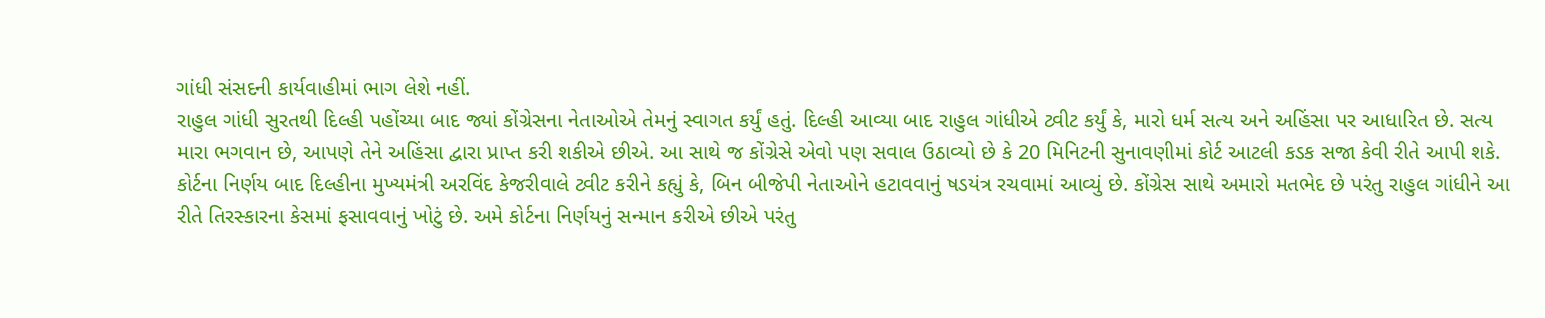ગાંધી સંસદની કાર્યવાહીમાં ભાગ લેશે નહીં.
રાહુલ ગાંધી સુરતથી દિલ્હી પહોંચ્યા બાદ જ્યાં કોંગ્રેસના નેતાઓએ તેમનું સ્વાગત કર્યું હતું. દિલ્હી આવ્યા બાદ રાહુલ ગાંધીએ ટ્વીટ કર્યું કે, મારો ધર્મ સત્ય અને અહિંસા પર આધારિત છે. સત્ય મારા ભગવાન છે, આપણે તેને અહિંસા દ્વારા પ્રાપ્ત કરી શકીએ છીએ. આ સાથે જ કોંગ્રેસે એવો પણ સવાલ ઉઠાવ્યો છે કે 20 મિનિટની સુનાવણીમાં કોર્ટ આટલી કડક સજા કેવી રીતે આપી શકે.
કોર્ટના નિર્ણય બાદ દિલ્હીના મુખ્યમંત્રી અરવિંદ કેજરીવાલે ટ્વીટ કરીને કહ્યું કે, બિન બીજેપી નેતાઓને હટાવવાનું ષડયંત્ર રચવામાં આવ્યું છે. કોંગ્રેસ સાથે અમારો મતભેદ છે પરંતુ રાહુલ ગાંધીને આ રીતે તિરસ્કારના કેસમાં ફસાવવાનું ખોટું છે. અમે કોર્ટના નિર્ણયનું સન્માન કરીએ છીએ પરંતુ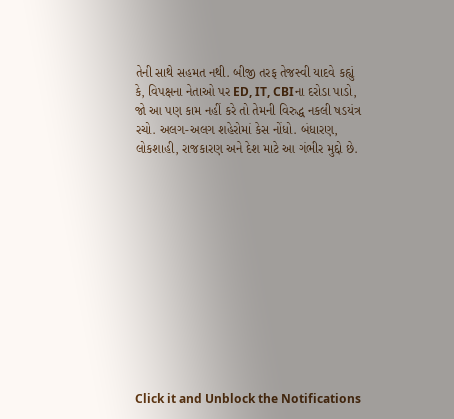તેની સાથે સહમત નથી. બીજી તરફ તેજસ્વી યાદવે કહ્યું કે, વિપક્ષના નેતાઓ પર ED, IT, CBIના દરોડા પાડો, જો આ પણ કામ નહીં કરે તો તેમની વિરુદ્ધ નકલી ષડયંત્ર રચો. અલગ-અલગ શહેરોમાં કેસ નોંધો. બંધારણ, લોકશાહી, રાજકારણ અને દેશ માટે આ ગંભીર મુદ્દો છે.












Click it and Unblock the Notifications